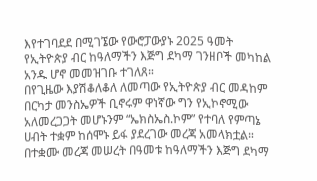እየተገባደደ በሚገኜው የውሮፓውያኑ 2025 ዓመት የኢትዮጵያ ብር ከዓለማችን እጅግ ደካማ ገንዘቦች መካከል አንዱ ሆኖ መመዝገቡ ተገለጸ።
በየጊዜው እያሽቆለቆለ ለመጣው የኢትዮጵያ ብር መዳከም በርካታ መንስኤዎች ቢኖሩም ዋነኛው ግን የኢኮኖሚው አለመረጋጋት መሆኑንም “ኤክስኤስ.ኮም” የተባለ የምጣኔ ሀብት ተቋም ከሰሞኑ ይፋ ያደረገው መረጃ አመላክቷል።
በተቋሙ መረጃ መሠረት በዓመቱ ከዓለማችን እጅግ ደካማ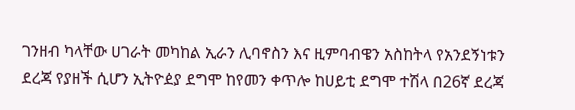ገንዘብ ካላቸው ሀገራት መካከል ኢራን ሊባኖስን እና ዚምባብዌን አስከትላ የአንደኝነቱን ደረጃ የያዘች ሲሆን ኢትዮዸያ ደግሞ ከየመን ቀጥሎ ከሀይቲ ደግሞ ተሽላ በ26ኛ ደረጃ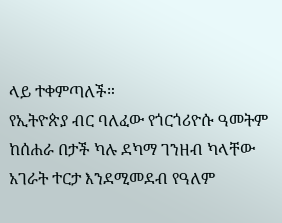ላይ ተቀምጣለች።
የኢትዮጵያ ብር ባለፈው የጎርጎሪዮሱ ዓመትም ከሰሐራ በታች ካሉ ደካማ ገንዘብ ካላቸው አገራት ተርታ እንደሚመደብ የዓለም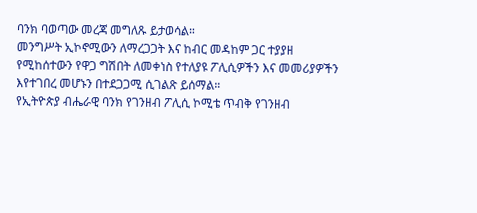ባንክ ባወጣው መረጃ መግለጹ ይታወሳል።
መንግሥት ኢኮኖሚውን ለማረጋጋት እና ከብር መዳከም ጋር ተያያዘ የሚከሰተውን የዋጋ ግሽበት ለመቀነስ የተለያዩ ፖሊሲዎችን እና መመሪያዎችን እየተገበረ መሆኑን በተደጋጋሚ ሲገልጽ ይሰማል።
የኢትዮጵያ ብሔራዊ ባንክ የገንዘብ ፖሊሲ ኮሚቴ ጥብቅ የገንዘብ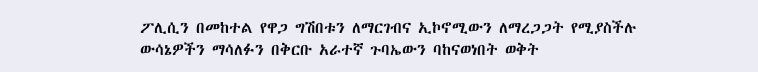ፖሊሲን በመከተል የዋጋ ግሽበቱን ለማርገብና ኢኮኖሚውን ለማረጋጋት የሚያስችሉ ውሳኔዎችን ማሳለፉን በቅርቡ አራተኛ ጉባኤውን ባከናወነበት ወቅት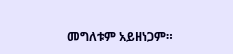መግለቱም አይዘነጋም።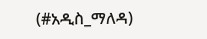(#አዲስ_ማለዳ)